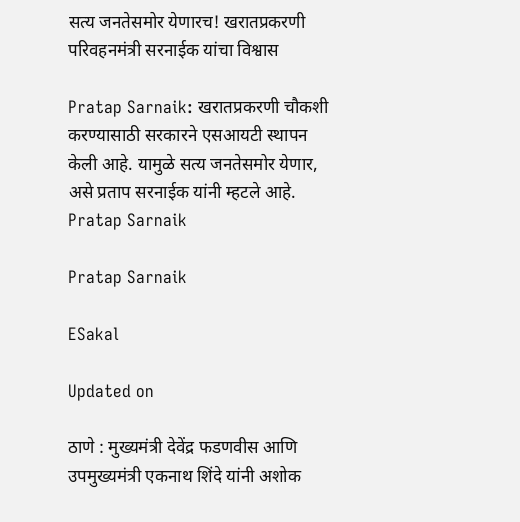सत्य जनतेसमोर येणारच! खरातप्रकरणी परिवहनमंत्री सरनाईक यांचा विश्वास

Pratap Sarnaik: खरातप्रकरणी चौकशी करण्यासाठी सरकारने एसआयटी स्थापन केली आहे. यामुळे सत्य जनतेसमोर येणार, असे प्रताप सरनाईक यांनी म्हटले आहे.
Pratap Sarnaik

Pratap Sarnaik

ESakal

Updated on

ठाणे : मुख्यमंत्री देवेंद्र फडणवीस आणि उपमुख्यमंत्री एकनाथ शिंदे यांनी अशोक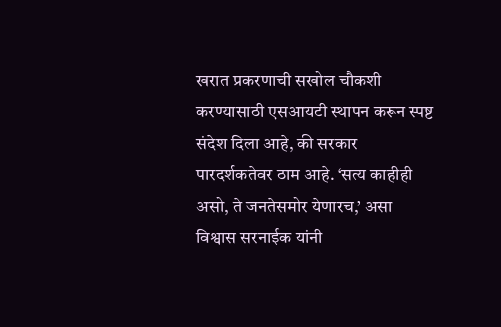खरात प्रकरणाची सखोल चौकशी करण्यासाठी एसआयटी स्थापन करून स्पष्ट संदेश दिला आहे, की सरकार पारदर्शकतेवर ठाम आहे. ‘सत्य काहीही असो, ते जनतेसमोर येणारच,’ असा विश्वास सरनाईक यांनी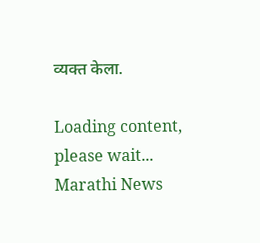व्यक्त केला.

Loading content, please wait...
Marathi News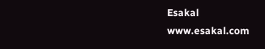Esakal
www.esakal.com